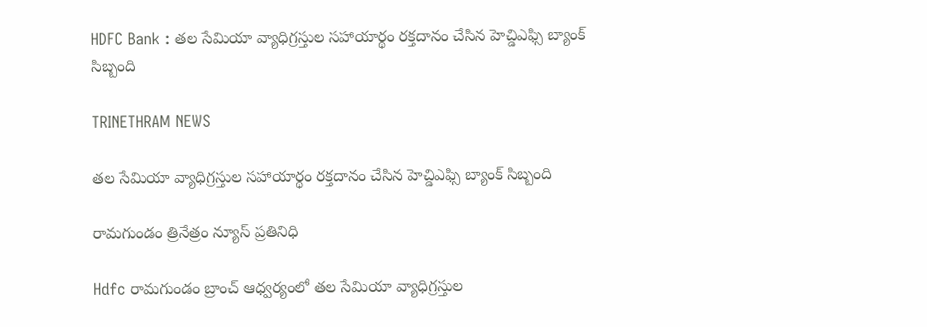HDFC Bank : తల సేమియా వ్యాధిగ్రస్తుల సహాయార్థం రక్తదానం చేసిన హెచ్డిఎఫ్సి బ్యాంక్ సిబ్బంది

TRINETHRAM NEWS

తల సేమియా వ్యాధిగ్రస్తుల సహాయార్థం రక్తదానం చేసిన హెచ్డిఎఫ్సి బ్యాంక్ సిబ్బంది

రామగుండం త్రినేత్రం న్యూస్ ప్రతినిధి

Hdfc రామగుండం బ్రాంచ్ ఆధ్వర్యంలో తల సేమియా వ్యాధిగ్రస్తుల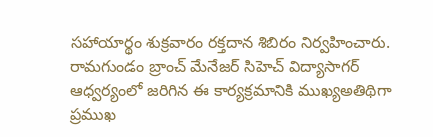సహాయార్థం శుక్రవారం రక్తదాన శిబిరం నిర్వహించారు. రామగుండం బ్రాంచ్ మేనేజర్ సిహెచ్ విద్యాసాగర్ ఆధ్వర్యంలో జరిగిన ఈ కార్యక్రమానికి ముఖ్యఅతిథిగా ప్రముఖ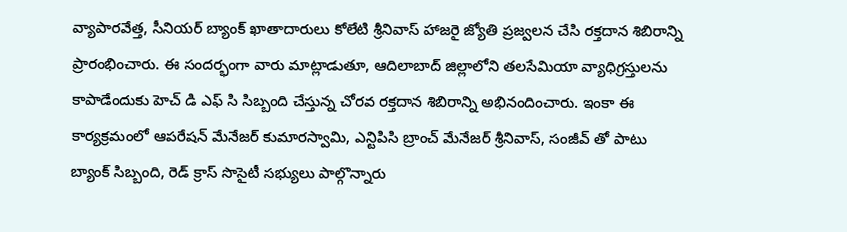వ్యాపారవేత్త, సీనియర్ బ్యాంక్ ఖాతాదారులు కోలేటి శ్రీనివాస్ హాజరై జ్యోతి ప్రజ్వలన చేసి రక్తదాన శిబిరాన్ని ప్రారంభించారు. ఈ సందర్భంగా వారు మాట్లాడుతూ, ఆదిలాబాద్ జిల్లాలోని తలసేమియా వ్యాధిగ్రస్తులను కాపాడేందుకు హెచ్ డి ఎఫ్ సి సిబ్బంది చేస్తున్న చోరవ రక్తదాన శిబిరాన్ని అభినందించారు. ఇంకా ఈ కార్యక్రమంలో ఆపరేషన్ మేనేజర్ కుమారస్వామి, ఎన్టిపిసి బ్రాంచ్ మేనేజర్ శ్రీనివాస్, సంజీవ్ తో పాటు బ్యాంక్ సిబ్బంది, రెడ్ క్రాస్ సొసైటీ సభ్యులు పాల్గొన్నారు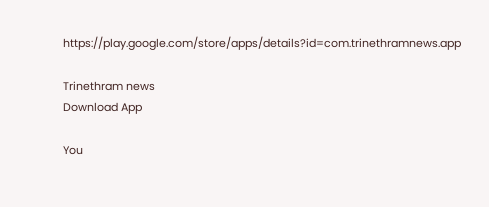https://play.google.com/store/apps/details?id=com.trinethramnews.app

Trinethram news
Download App

You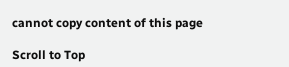cannot copy content of this page

Scroll to Top